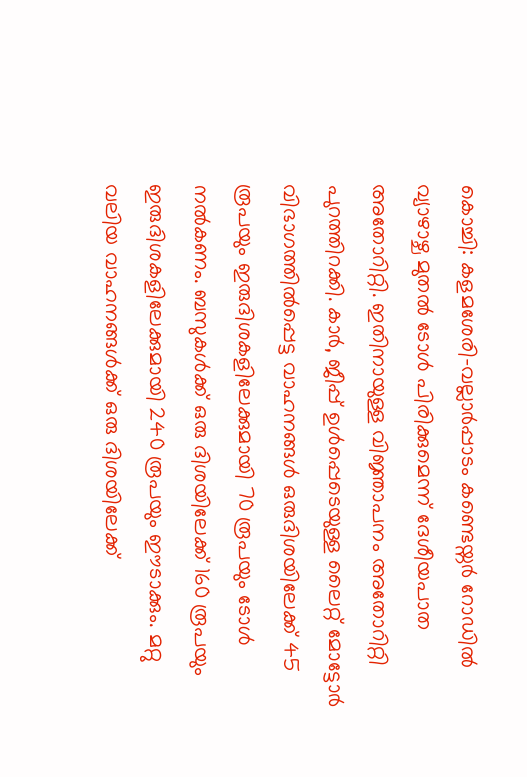കൊച്ചി: കളമശേരി-വല്ലാർപ്പാടം കണ്ടെയ്നർ റോഡിൽ വ്യാഴാഴ്ച മുതൽ ടോൾ പിരിക്കുമെന്ന് ദേശീയപാത അതോറിറ്റി. ഇതിനായുള്ള വിജ്ഞാപനം അതോറിറ്റി പുറത്തിറക്കി. കാർ, ജീപ്പ് ഉൾപ്പെടെയുള്ള ലൈറ്റ് മോട്ടോർ വിഭാഗത്തിൽപ്പെട്ട വാഹനങ്ങൾ ഒരുദിശയിലേക്ക് 45 രൂപയും ഇരുദിശകളിലേക്കുമായി 70 രൂപയും ടോൾ നൽകണം. ബസുകൾക്ക് ഒരു ദിശയിലേക്ക് 160 രൂപയും ഇരുദിശകളിലേക്കുമായി 240 രൂപയും ഈടാക്കും. മറ്റു വലിയ വാഹനങ്ങൾക്ക് ഒരു ദിശയിലേക്ക്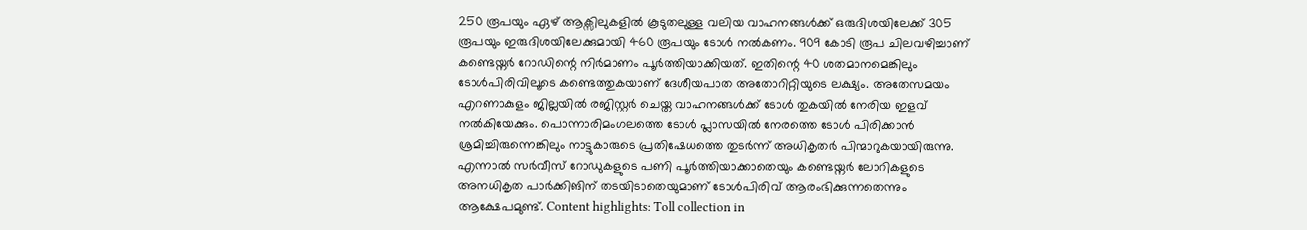250 രൂപയും ഏഴ് ആക്സിലുകളിൽ കൂടുതലുള്ള വലിയ വാഹനങ്ങൾക്ക് ഒരുദിശയിലേക്ക് 305 രൂപയും ഇരുദിശയിലേക്കുമായി 460 രൂപയും ടോൾ നൽകണം. 909 കോടി രൂപ ചിലവഴിച്ചാണ് കണ്ടെയ്നർ റോഡിന്റെ നിർമാണം പൂർത്തിയാക്കിയത്. ഇതിന്റെ 40 ശതമാനമെങ്കിലും ടോൾപിരിവിലൂടെ കണ്ടെത്തുകയാണ് ദേശീയപാത അതോറിറ്റിയുടെ ലക്ഷ്യം. അതേസമയം എറണാകുളം ജില്ലയിൽ രജിസ്റ്റർ ചെയ്ത വാഹനങ്ങൾക്ക് ടോൾ തുകയിൽ നേരിയ ഇളവ് നൽകിയേക്കും. പൊന്നാരിമംഗലത്തെ ടോൾ പ്ലാസയിൽ നേരത്തെ ടോൾ പിരിക്കാൻ ശ്രമിച്ചിരുന്നെങ്കിലും നാട്ടുകാരുടെ പ്രതിഷേധത്തെ തുടർന്ന് അധികൃതർ പിന്മാറുകയായിരുന്നു. എന്നാൽ സർവീസ് റോഡുകളുടെ പണി പൂർത്തിയാക്കാതെയും കണ്ടെയ്നർ ലോറികളുടെ അനധികൃത പാർക്കിങിന് തടയിടാതെയുമാണ് ടോൾപിരിവ് ആരംഭിക്കുന്നതെന്നും ആക്ഷേപമുണ്ട്. Content highlights: Toll collection in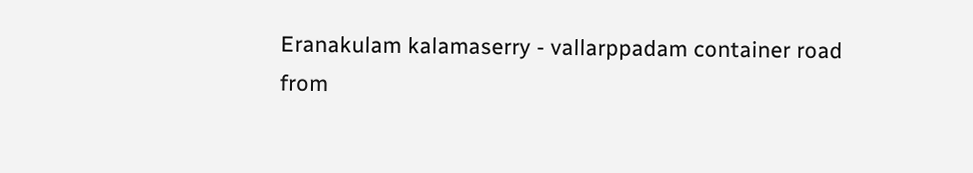Eranakulam kalamaserry - vallarppadam container road
from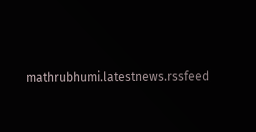mathrubhumi.latestnews.rssfeed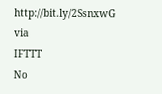http://bit.ly/2SsnxwG
via
IFTTT
No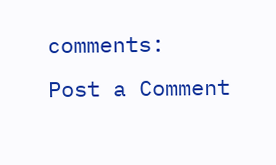comments:
Post a Comment